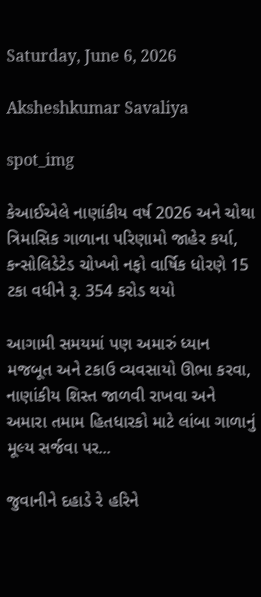Saturday, June 6, 2026

Aksheshkumar Savaliya

spot_img

કેઆઈએલે નાણાંકીય વર્ષ 2026 અને ચોથા ત્રિમાસિક ગાળાના પરિણામો જાહેર કર્યા, કન્સોલિડેટેડ ચોખ્ખો નફો વાર્ષિક ધોરણે 15 ટકા વધીને રૂ. 354 કરોડ થયો

આગામી સમયમાં પણ અમારું ધ્યાન મજબૂત અને ટકાઉ વ્યવસાયો ઊભા કરવા, નાણાંકીય શિસ્ત જાળવી રાખવા અને અમારા તમામ હિતધારકો માટે લાંબા ગાળાનું મૂલ્ય સર્જવા પર...

જુવાનીને દહાડે રે હરિને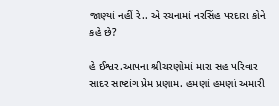જાણ્યાં નહીં રે.. એ રચનામાં નરસિંહ પરદારા કોને કહે છે?

હે ઈશ્વર.આપના શ્રીચરણોમાં મારા સહ પરિવાર સાદર સાષ્ટાંગ પ્રેમ પ્રણામ. હમણાં હમણાં અમારી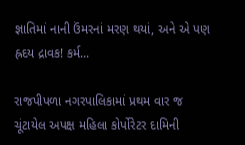જ્ઞાતિમાં નાની ઉંમરનાં મરણ‌ થયાં, અને એ પણ હ્રદય દ્રાવક! કર્મ...

રાજપીપળા નગરપાલિકામાં પ્રથમ વાર જ ચૂંટાયેલ અપક્ષ મહિલા કોર્પોરેટર દામિની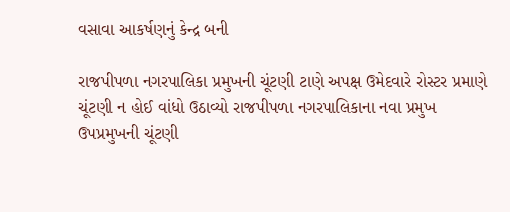વસાવા આકર્ષણનું કેન્દ્ર બની

રાજપીપળા નગરપાલિકા પ્રમુખની ચૂંટણી ટાણે અપક્ષ ઉમેદવારે રોસ્ટર પ્રમાણે ચૂંટણી ન હોઈ વાંધો ઉઠાવ્યો રાજપીપળા નગરપાલિકાના નવા પ્રમુખ ઉપપ્રમુખની ચૂંટણી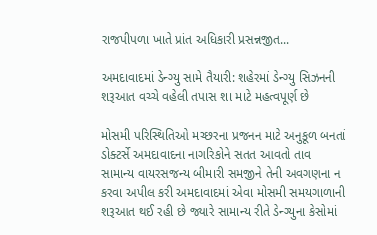રાજપીપળા ખાતે પ્રાંત અધિકારી પ્રસન્નજીત...

અમદાવાદમાં ડેન્ગ્યુ સામે તૈયારી: શહેરમાં ડેન્ગ્યુ સિઝનની શરૂઆત વચ્ચે વહેલી તપાસ શા માટે મહત્વપૂર્ણ છે

મોસમી પરિસ્થિતિઓ મચ્છરના પ્રજનન માટે અનુકૂળ બનતાં ડોક્ટર્સે અમદાવાદના નાગરિકોને સતત આવતો તાવ સામાન્ય વાયરસજન્ય બીમારી સમજીને તેની અવગણના ન કરવા અપીલ કરી અમદાવાદમાં એવા મોસમી સમયગાળાની શરૂઆત થઈ રહી છે જ્યારે સામાન્ય રીતે ડેન્ગ્યુના કેસોમાં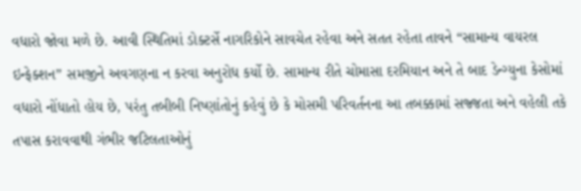વધારો જોવા મળે છે. આવી સ્થિતિમાં ડોક્ટર્સે નાગરિકોને સાવચેત રહેવા અને સતત રહેતા તાવને “સામાન્ય વાયરલ ઇન્ફેક્શન” સમજીને અવગણના ન કરવા અનુરોધ કર્યો છે. સામાન્ય રીતે ચોમાસા દરમિયાન અને તે બાદ ડેન્ગ્યુના કેસોમાં વધારો નોંધાતો હોય છે, પરંતુ તબીબી નિષ્ણાંતોનું કહેવું છે કે મોસમી પરિવર્તનના આ તબક્કામાં સજ્જતા અને વહેલી તકે તપાસ કરાવવાથી ગંભીર જટિલતાઓનું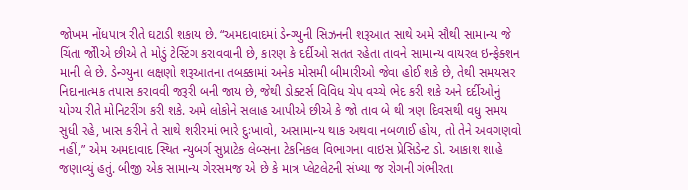જોખમ નોંધપાત્ર રીતે ઘટાડી શકાય છે. “અમદાવાદમાં ડેન્ગ્યુની સિઝનની શરૂઆત સાથે અમે સૌથી સામાન્ય જે ચિંતા જોીએ છીએ તે મોડું ટેસ્ટિંગ કરાવવાની છે, કારણ કે દર્દીઓ સતત રહેતા તાવને સામાન્ય વાયરલ ઇન્ફેક્શન માની લે છે. ડેન્ગ્યુના લક્ષણો શરૂઆતના તબક્કામાં અનેક મોસમી બીમારીઓ જેવા હોઈ શકે છે, તેથી સમયસર નિદાનાત્મક તપાસ કરાવવી જરૂરી બની જાય છે, જેથી ડોક્ટર્સ વિવિધ ચેપ વચ્ચે ભેદ કરી શકે અને દર્દીઓનું યોગ્ય રીતે મોનિટરીંગ કરી શકે. અમે લોકોને સલાહ આપીએ છીએ કે જો તાવ બે થી ત્રણ દિવસથી વધુ સમય સુધી રહે, ખાસ કરીને તે સાથે શરીરમાં ભારે દુઃખાવો, અસામાન્ય થાક અથવા નબળાઈ હોય, તો તેને અવગણવો નહીં,” એમ અમદાવાદ સ્થિત ન્યુબર્ગ સુપ્રાટેક લેબ્સના ટેકનિકલ વિભાગના વાઇસ પ્રેસિડેન્ટ ડો. આકાશ શાહે જણાવ્યું હતું. બીજી એક સામાન્ય ગેરસમજ એ છે કે માત્ર પ્લેટલેટની સંખ્યા જ રોગની ગંભીરતા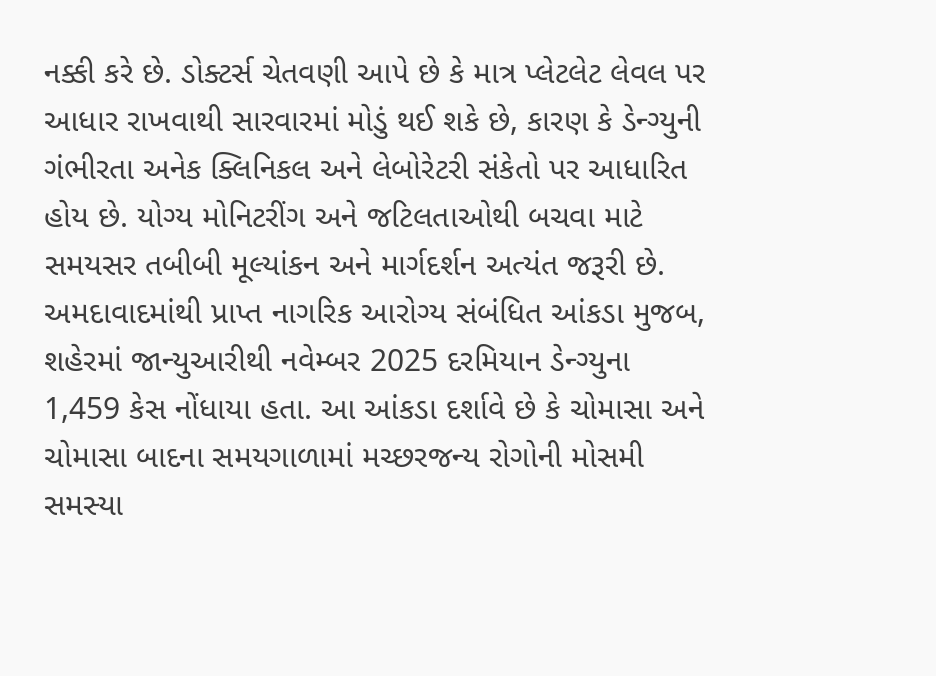નક્કી કરે છે. ડોક્ટર્સ ચેતવણી આપે છે કે માત્ર પ્લેટલેટ લેવલ પર આધાર રાખવાથી સારવારમાં મોડું થઈ શકે છે, કારણ કે ડેન્ગ્યુની ગંભીરતા અનેક ક્લિનિકલ અને લેબોરેટરી સંકેતો પર આધારિત હોય છે. યોગ્ય મોનિટરીંગ અને જટિલતાઓથી બચવા માટે સમયસર તબીબી મૂલ્યાંકન અને માર્ગદર્શન અત્યંત જરૂરી છે. અમદાવાદમાંથી પ્રાપ્ત નાગરિક આરોગ્ય સંબંધિત આંકડા મુજબ, શહેરમાં જાન્યુઆરીથી નવેમ્બર 2025 દરમિયાન ડેન્ગ્યુના 1,459 કેસ નોંધાયા હતા. આ આંકડા દર્શાવે છે કે ચોમાસા અને ચોમાસા બાદના સમયગાળામાં મચ્છરજન્ય રોગોની મોસમી સમસ્યા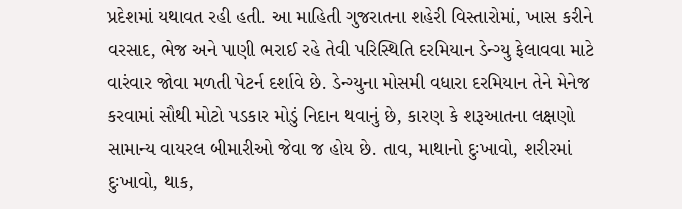પ્રદેશમાં યથાવત રહી હતી. આ માહિતી ગુજરાતના શહેરી વિસ્તારોમાં, ખાસ કરીને વરસાદ, ભેજ અને પાણી ભરાઈ રહે તેવી પરિસ્થિતિ દરમિયાન ડેન્ગ્યુ ફેલાવવા માટે વારંવાર જોવા મળતી પેટર્ન દર્શાવે છે. ડેન્ગ્યુના મોસમી વધારા દરમિયાન તેને મેનેજ કરવામાં સૌથી મોટો પડકાર મોડું નિદાન થવાનું છે, કારણ કે શરૂઆતના લક્ષણો સામાન્ય વાયરલ બીમારીઓ જેવા જ હોય છે. તાવ, માથાનો દુઃખાવો, શરીરમાં દુઃખાવો, થાક,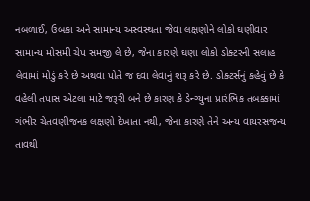નબળાઈ, ઉબકા અને સામાન્ય અસ્વસ્થતા જેવા લક્ષણોને લોકો ઘણીવાર સામાન્ય મોસમી ચેપ સમજી લે છે, જેના કારણે ઘણા લોકો ડોક્ટરની સલાહ લેવામાં મોડું કરે છે અથવા પોતે જ દવા લેવાનું શરૂ કરે છે. ડોક્ટર્સનું કહેવું છે કે વહેલી તપાસ એટલા માટે જરૂરી બને છે કારણ કે ડેન્ગ્યુના પ્રારંભિક તબક્કામાં ગંભીર ચેતવણીજનક લક્ષણો દેખાતા નથી, જેના કારણે તેને અન્ય વાયરસજન્ય તાવથી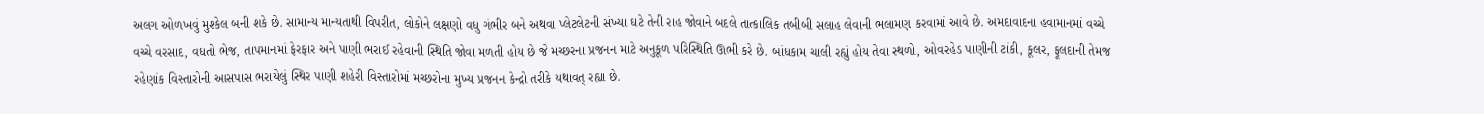અલગ ઓળખવું મુશ્કેલ બની શકે છે. સામાન્ય માન્યતાથી વિપરીત, લોકોને લક્ષણો વધુ ગંભીર બને અથવા પ્લેટલેટની સંખ્યા ઘટે તેની રાહ જોવાને બદલે તાત્કાલિક તબીબી સલાહ લેવાની ભલામણ કરવામાં આવે છે. અમદાવાદના હવામાનમાં વચ્ચે વચ્ચે વરસાદ, વધતો ભેજ, તાપમાનમાં ફેરફાર અને પાણી ભરાઈ રહેવાની સ્થિતિ જોવા મળતી હોય છે જે મચ્છરના પ્રજનન માટે અનુકૂળ પરિસ્થિતિ ઊભી કરે છે. બાંધકામ ચાલી રહ્યું હોય તેવા સ્થળો, ઓવરહેડ પાણીની ટાંકી, કૂલર, ફૂલદાની તેમજ રહેણાંક વિસ્તારોની આસપાસ ભરાયેલું સ્થિર પાણી શહેરી વિસ્તારોમાં મચ્છરોના મુખ્ય પ્રજનન કેન્દ્રો તરીકે યથાવત્ રહ્યા છે.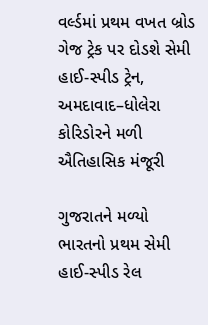વર્લ્ડમાં પ્રથમ વખત બ્રોડ ગેજ ટ્રેક પર દોડશે સેમી હાઈ-સ્પીડ ટ્રેન, અમદાવાદ–ધોલેરા કોરિડોરને મળી ઐતિહાસિક મંજૂરી

ગુજરાતને મળ્યો ભારતનો પ્રથમ સેમી હાઈ-સ્પીડ રેલ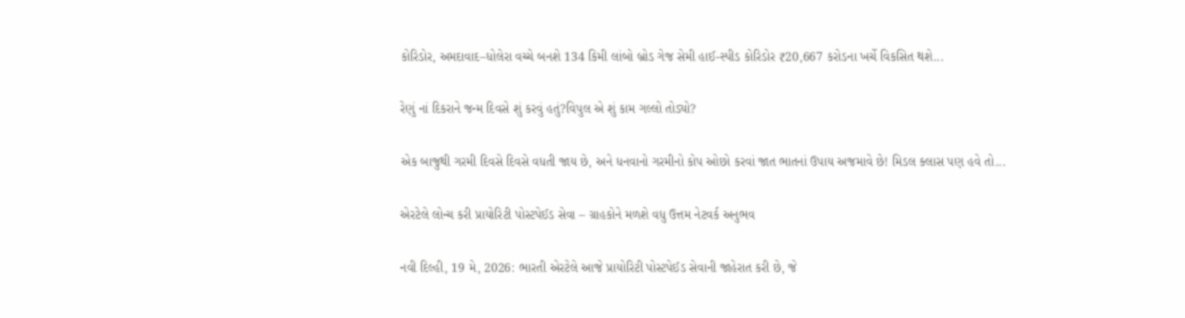કોરિડોર, અમદાવાદ–ધોલેરા વચ્ચે બનશે 134 કિમી લાંબો બ્રોડ ગેજ સેમી હાઈ-સ્પીડ કોરિડોર ₹20,667 કરોડના ખર્ચે વિકસિત થશે...

રેણું નાં દિકરાને જન્મ દિવસે શું કરવું હતું?વિપુલ એ શું કામ ગલ્લો તોડ્યો?

એક બાજુથી ગરમી દિવસે દિવસે વધતી જાય છે, અને ધનવાનો ગરમીનો કોપ ઓછો કરવાં જાત ભાતનાં ઉપાય અજમાવે છે! મિડલ ક્લાસ પણ હવે તો...

એરટેલે લોન્ચ કરી પ્રાયોરિટી પોસ્ટપેઈડ સેવા – ગ્રાહકોને મળશે વધુ ઉત્તમ નેટવર્ક અનુભવ

નવી દિલ્હી, 19 મે, 2026: ભારતી એરટેલે આજે પ્રાયોરિટી પોસ્ટપેઈડ સેવાની જાહેરાત કરી છે, જે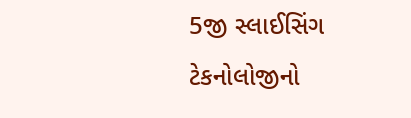5જી સ્લાઈસિંગ ટેકનોલોજીનો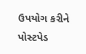ઉપયોગ કરીને પોસ્ટપેડ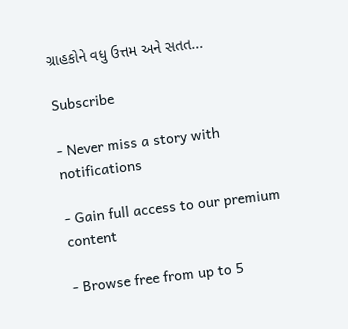ગ્રાહકોને વધુ ઉત્તમ અને સતત...

Subscribe

- Never miss a story with notifications

- Gain full access to our premium content

- Browse free from up to 5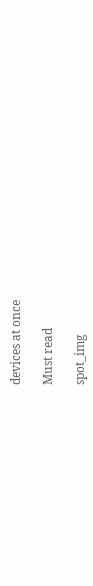devices at once

Must read

spot_img